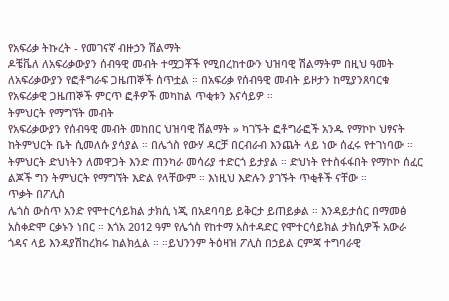የአፍሪቃ ትኩረት - የመገናኛ ብዙኃን ሽልማት
ዶቼቬለ ለአፍሪቃውያን ሰብዓዊ መብት ተሟጋቾች የሚበረከተውን ህዝባዊ ሽልማትም በዚህ ዓመት ለአፍሪቃውያን የፎቶግራፍ ጋዜጠኞች ሰጥቷል ። በአፍሪቃ የሰብዓዊ መብት ይዞታን ከሚያንጸባርቁ የአፍሪቃዊ ጋዜጠኞች ምርጥ ፎቶዎች መካከል ጥቂቱን እናሳይዎ ።
ትምህርት የማግኘት መብት
የአፍሪቃውያን የሰብዓዊ መብት መከበር ህዝባዊ ሽልማት » ካገኙት ፎቶግራፎች አንዱ የማኮኮ ህፃናት ከትምህርት ቤት ሲመለሱ ያሳያል ። በሌጎስ የውሃ ዳርቻ በርብራብ እንጨት ላይ ነው ሰፈሩ የተገነባው ። ትምህርት ድህነትን ለመዋጋት እንድ ጠንካራ መሳሪያ ተድርጎ ይታያል ። ድህነት የተስፋፋበት የማኮኮ ሰፈር ልጆች ግን ትምህርት የማግኘት እድል የላቸውም ። እነዚህ እድሉን ያገኙት ጥቂቶች ናቸው ።
ጥቃት በፖሊስ
ሌጎስ ውስጥ አንድ የሞተርሳይክል ታክሲ ነጂ በአደባባይ ይቅርታ ይጠይቃል ። እንዳይታሰር በማመፅ አስቀድሞ ርቃኑን ነበር ። እጎአ 2012 ዓም የሌጎስ የከተማ አስተዳድር የሞተርሳይክል ታክሲዎች አውራ ጎዳና ላይ እንዳያሽከረክሩ ከልክሏል ። ።ይህንንም ትዕዛዝ ፖሊስ በኃይል ርምጃ ተግባራዊ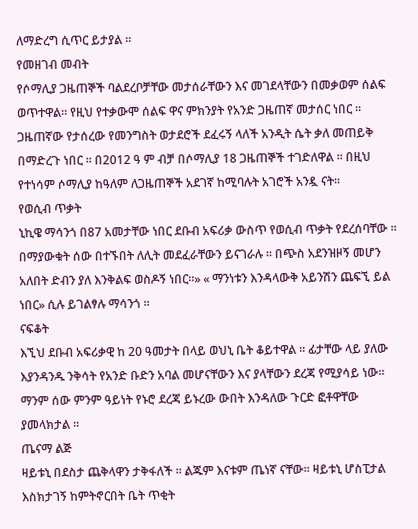ለማድረግ ሲጥር ይታያል ።
የመዘገብ መብት
የሶማሊያ ጋዜጠኞች ባልደረቦቻቸው መታሰራቸውን እና መገደላቸውን በመቃወም ሰልፍ ወጥተዋል። የዚህ የተቃውሞ ሰልፍ ዋና ምክንያት የአንድ ጋዜጠኛ መታሰር ነበር ። ጋዜጠኛው የታሰረው የመንግስት ወታደሮች ደፈሩኝ ላለች አንዲት ሴት ቃለ መጠይቅ በማድረጉ ነበር ። በ2012 ዓ ም ብቻ በሶማሊያ 18 ጋዜጠኞች ተገድለዋል ። በዚህ የተነሳም ሶማሊያ ከዓለም ለጋዜጠኞች አደገኛ ከሚባሉት አገሮች አንዷ ናት።
የወሲብ ጥቃት
ኒኪዌ ማሳንጎ በ87 አመታቸው ነበር ደቡብ አፍሪቃ ውስጥ የወሲብ ጥቃት የደረሰባቸው ። በማያውቁት ሰው በተኙበት ለሊት መደፈራቸውን ይናገራሉ ። በጭስ አደንዝዞኝ መሆን አለበት ድብን ያለ እንቅልፍ ወስዶኝ ነበር።» « ማንነቱን እንዳላውቅ አይንሽን ጨፍኚ ይል ነበር» ሲሉ ይገልፃሉ ማሳንጎ ።
ናፍቆት
እኚህ ደቡብ አፍሪቃዊ ከ 20 ዓመታት በላይ ወህኒ ቤት ቆይተዋል ። ፊታቸው ላይ ያለው እያንዳንዱ ንቅሳት የአንድ ቡድን አባል መሆናቸውን እና ያላቸውን ደረጃ የሚያሳይ ነው። ማንም ሰው ምንም ዓይነት የኑሮ ደረጃ ይኑረው ውበት እንዳለው ጉርድ ፎቶዋቸው ያመላክታል ።
ጤናማ ልጅ
ዛይቱኒ በደስታ ጨቅላዋን ታቅፋለች ። ልጁም እናቱም ጤነኛ ናቸው። ዛይቱኒ ሆስፒታል እስክታገኝ ከምትኖርበት ቤት ጥቂት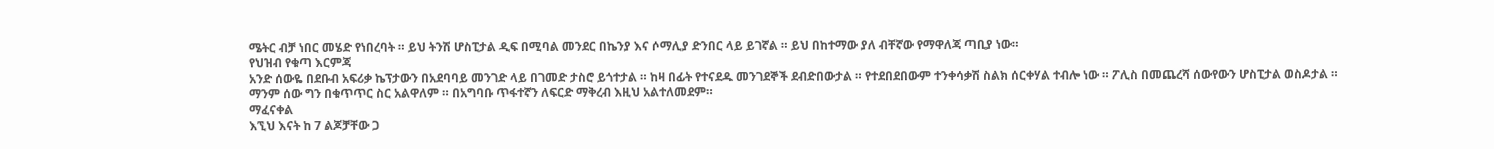ሜትር ብቻ ነበር መሄድ የነበረባት ። ይህ ትንሽ ሆስፒታል ዲፍ በሚባል መንደር በኬንያ እና ሶማሊያ ድንበር ላይ ይገኛል ። ይህ በከተማው ያለ ብቸኛው የማዋለጃ ጣቢያ ነው።
የህዝብ የቁጣ እርምጃ
አንድ ሰውዬ በደቡብ አፍሪቃ ኬፕታውን በአደባባይ መንገድ ላይ በገመድ ታስሮ ይጎተታል ። ከዛ በፊት የተናደዱ መንገደኞች ደብድበውታል ። የተደበደበውም ተንቀሳቃሽ ስልክ ሰርቀሃል ተብሎ ነው ። ፖሊስ በመጨረሻ ሰውየውን ሆስፒታል ወስዶታል ። ማንም ሰው ግን በቁጥጥር ስር አልዋለም ። በአግባቡ ጥፋተኛን ለፍርድ ማቅረብ እዚህ አልተለመደም።
ማፈናቀል
እኚህ እናት ከ 7 ልጆቻቸው ጋ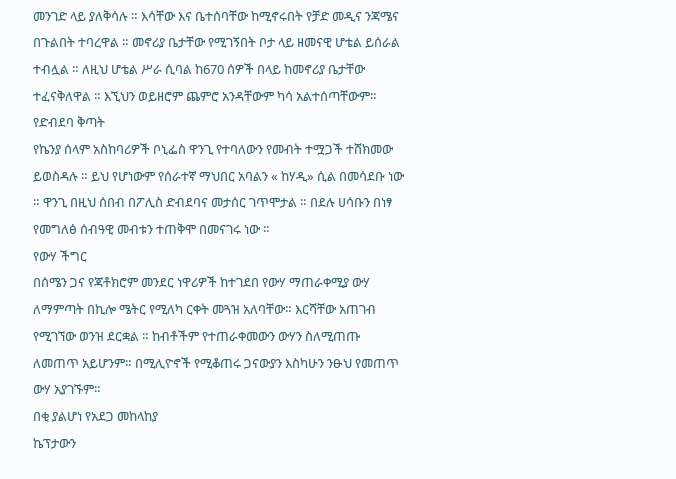መንገድ ላይ ያለቅሳሉ ። እሳቸው እና ቤተሰባቸው ከሚኖሩበት የቻድ መዲና ንጃሜና በጉልበት ተባረዋል ። መኖሪያ ቤታቸው የሚገኝበት ቦታ ላይ ዘመናዊ ሆቴል ይሰራል ተብሏል ። ለዚህ ሆቴል ሥራ ሲባል ከ670 ሰዎች በላይ ከመኖሪያ ቤታቸው ተፈናቅለዋል ። እኚህን ወይዘሮም ጨምሮ አንዳቸውም ካሳ አልተሰጣቸውም።
የድብደባ ቅጣት
የኬንያ ሰላም አስከባሪዎች ቦኒፌስ ዋንጊ የተባለውን የመብት ተሟጋች ተሸክመው ይወስዳሉ ። ይህ የሆነውም የሰራተኛ ማህበር አባልን « ከሃዲ» ሲል በመሳደቡ ነው ። ዋንጊ በዚህ ሰበብ በፖሊስ ድብደባና መታሰር ገጥሞታል ። በደሉ ሀሳቡን በነፃ የመግለፅ ሰብዓዊ መብቱን ተጠቅሞ በመናገሩ ነው ።
የውሃ ችግር
በሰሜን ጋና የጃቶክሮም መንደር ነዋሪዎች ከተገደበ የውሃ ማጠራቀሚያ ውሃ ለማምጣት በኪሎ ሜትር የሚለካ ርቀት መጓዝ አለባቸው። እርሻቸው አጠገብ የሚገኘው ወንዝ ደርቋል ። ከብቶችም የተጠራቀመውን ውሃን ስለሚጠጡ ለመጠጥ አይሆንም። በሚሊዮኖች የሚቆጠሩ ጋናውያን እስካሁን ንፁህ የመጠጥ ውሃ አያገኙም።
በቂ ያልሆነ የአደጋ መከላከያ
ኬፕታውን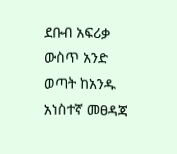ደቡብ አፍሪቃ ውስጥ አንድ ወጣት ከአንዱ አነስተኛ መፀዳጃ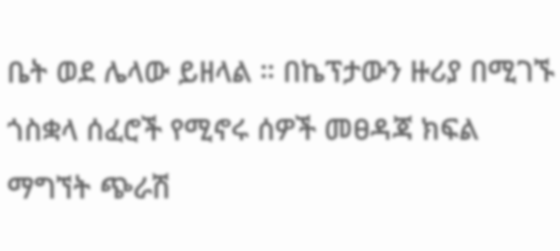ቤት ወደ ሌላው ይዘላል ። በኬፕታውን ዙሪያ በሚገኙ ጎስቋላ ሰፈሮች የሚኖሩ ሰዎች መፀዳጃ ክፍል ማግኘት ጭራሽ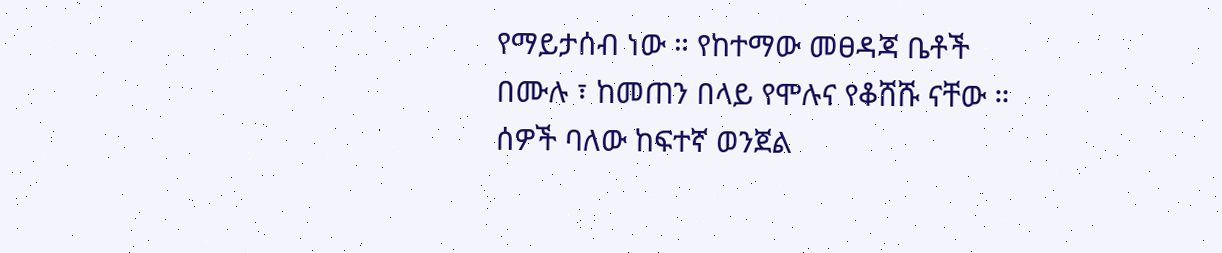የማይታሰብ ነው ። የከተማው መፀዳጃ ቤቶች በሙሉ ፣ ከመጠን በላይ የሞሉና የቆሸሹ ናቸው ። ሰዎች ባለው ከፍተኛ ወንጀል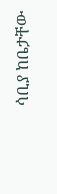ሳቢያ ከቤታቸው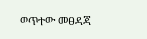ወጥተው መፀዳጃ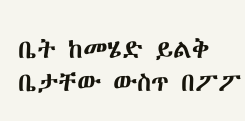ቤት ከመሄድ ይልቅ ቤታቸው ውስጥ በፖፖ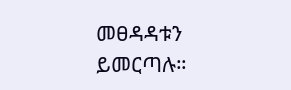መፀዳዳቱን ይመርጣሉ።